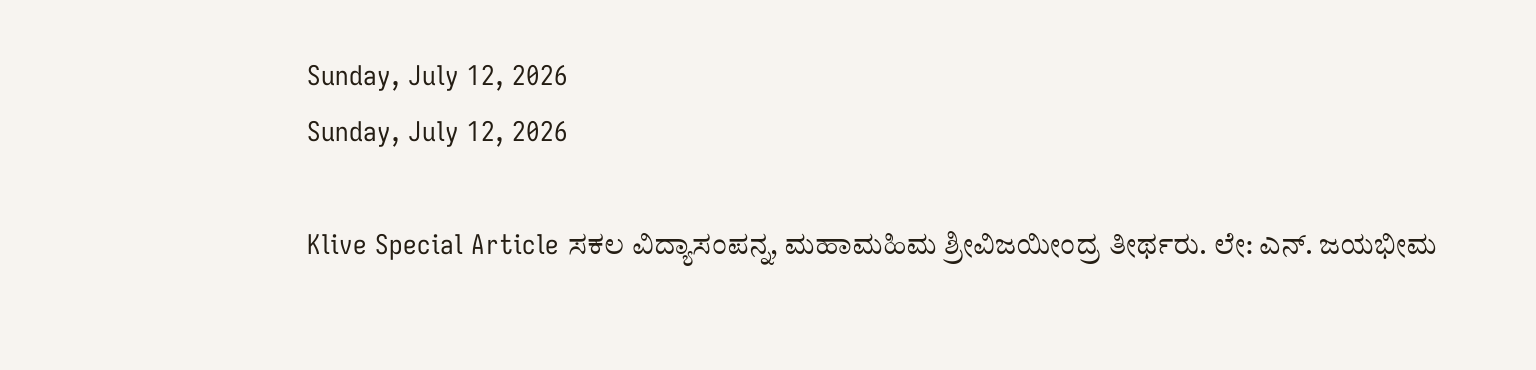Sunday, July 12, 2026
Sunday, July 12, 2026

Klive Special Article ಸಕಲ ವಿದ್ಯಾಸಂಪನ್ನ, ಮಹಾಮಹಿಮ ಶ್ರೀವಿಜಯೀಂದ್ರ ತೀರ್ಥರು. ಲೇ: ಎನ್. ಜಯಭೀಮ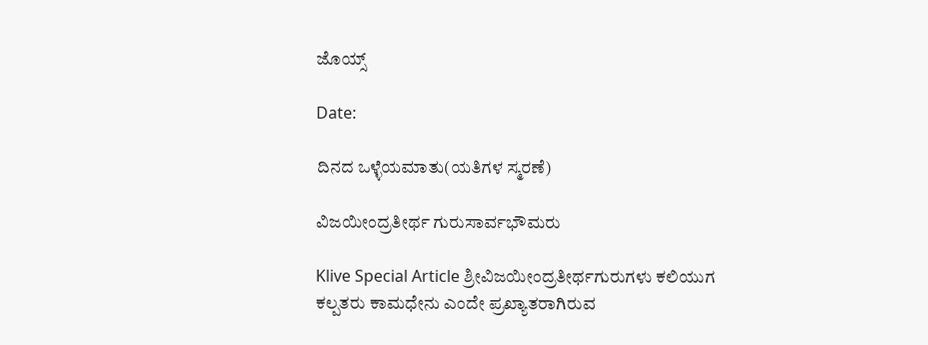ಜೊಯ್ಸ್

Date:

ದಿನದ ಒಳ್ಳೆಯಮಾತು(ಯತಿಗಳ ಸ್ಮರಣೆ)

ವಿಜಯೀಂದ್ರತೀರ್ಥ ಗುರುಸಾರ್ವಭೌಮರು

Klive Special Article ಶ್ರೀವಿಜಯೀಂದ್ರತೀರ್ಥಗುರುಗಳು ಕಲಿಯುಗ ಕಲ್ಪತರು ಕಾಮಧೇನು ಎಂದೇ ಪ್ರಖ್ಯಾತರಾಗಿರುವ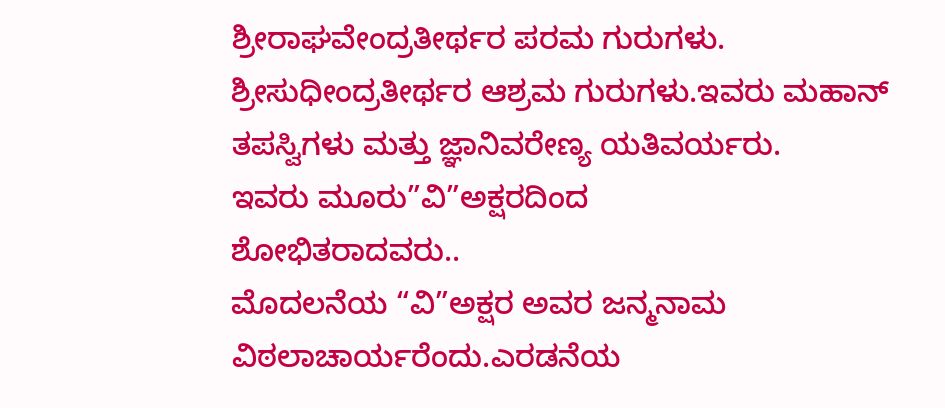ಶ್ರೀರಾಘವೇಂದ್ರತೀರ್ಥರ ಪರಮ ಗುರುಗಳು.
ಶ್ರೀಸುಧೀಂದ್ರತೀರ್ಥರ ಆಶ್ರಮ ಗುರುಗಳು.ಇವರು ಮಹಾನ್ ತಪಸ್ವಿಗಳು ಮತ್ತು ಜ್ಞಾನಿವರೇಣ್ಯ ಯತಿವರ್ಯರು.
ಇವರು ಮೂರು”ವಿ”ಅಕ್ಷರದಿಂದ
ಶೋಭಿತರಾದವರು..
ಮೊದಲನೆಯ “ವಿ”ಅಕ್ಷರ ಅವರ ಜನ್ಮನಾಮ ವಿಠಲಾಚಾರ್ಯರೆಂದು.ಎರಡನೆಯ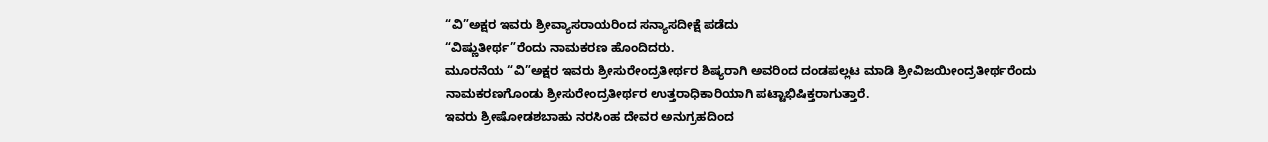“ವಿ”ಅಕ್ಷರ ಇವರು ಶ್ರೀವ್ಯಾಸರಾಯರಿಂದ ಸನ್ಯಾಸದೀಕ್ಷೆ ಪಡೆದು
“ವಿಷ್ಣುತೀರ್ಥ”ರೆಂದು ನಾಮಕರಣ ಹೊಂದಿದರು.
ಮೂರನೆಯ “ವಿ”ಅಕ್ಷರ ಇವರು ಶ್ರೀಸುರೇಂದ್ರತೀರ್ಥರ ಶಿಷ್ಯರಾಗಿ ಅವರಿಂದ ದಂಡಪಲ್ಲಟ ಮಾಡಿ ಶ್ರೀವಿಜಯೀಂದ್ರತೀರ್ಥರೆಂದು
ನಾಮಕರಣಗೊಂಡು ಶ್ರೀಸುರೇಂದ್ರತೀರ್ಥರ ಉತ್ತರಾಧಿಕಾರಿಯಾಗಿ ಪಟ್ಟಾಭಿಷಿಕ್ತರಾಗುತ್ತಾರೆ.
ಇವರು ಶ್ರೀಷೋಡಶಬಾಹು ನರಸಿಂಹ ದೇವರ ಅನುಗ್ರಹದಿಂದ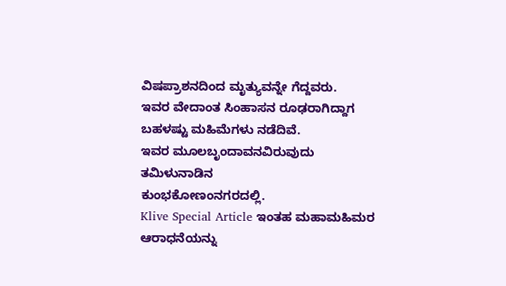ವಿಷಪ್ರಾಶನದಿಂದ ಮೃತ್ಯುವನ್ನೇ ಗೆದ್ದವರು.
ಇವರ ವೇದಾಂತ ಸಿಂಹಾಸನ ರೂಢರಾಗಿದ್ದಾಗ ಬಹಳಷ್ಟು ಮಹಿಮೆಗಳು ನಡೆದಿವೆ.
ಇವರ ಮೂಲಬೃಂದಾವನವಿರುವುದು ತಮಿಳುನಾಡಿನ
ಕುಂಭಕೋಣಂನಗರದಲ್ಲಿ.
Klive Special Article ಇಂತಹ ಮಹಾಮಹಿಮರ ಆರಾಧನೆಯನ್ನು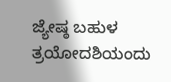ಜ್ಯೇಷ್ಠ ಬಹುಳ ತ್ರಯೋದಶಿಯಂದು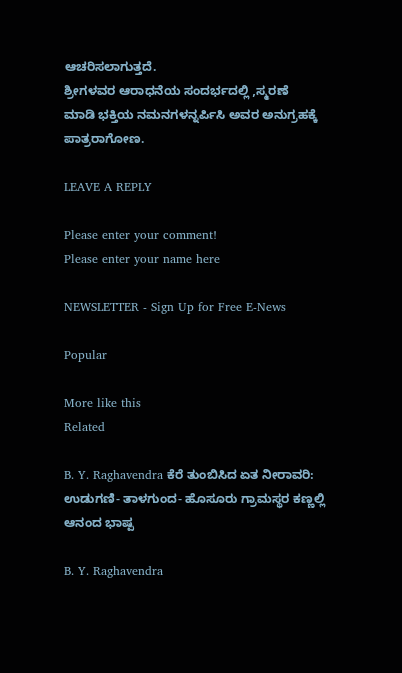ಆಚರಿಸಲಾಗುತ್ತದೆ.
ಶ್ರೀಗಳವರ ಆರಾಧನೆಯ ಸಂದರ್ಭದಲ್ಲಿ ,ಸ್ಮರಣೆ
ಮಾಡಿ ಭಕ್ತಿಯ ನಮನಗಳನ್ನರ್ಪಿಸಿ ಅವರ ಅನುಗ್ರಹಕ್ಕೆ ಪಾತ್ರರಾಗೋಣ.

LEAVE A REPLY

Please enter your comment!
Please enter your name here

NEWSLETTER - Sign Up for Free E-News

Popular

More like this
Related

B. Y. Raghavendra ಕೆರೆ ತುಂಬಿಸಿದ ಏತ ನೀರಾವರಿ: ಉಡುಗಣಿ- ತಾಳಗುಂದ- ಹೊಸೂರು ಗ್ರಾಮಸ್ಥರ ಕಣ್ಣಲ್ಲಿ ಆನಂದ ಭಾಷ್ಪ

B. Y. Raghavendra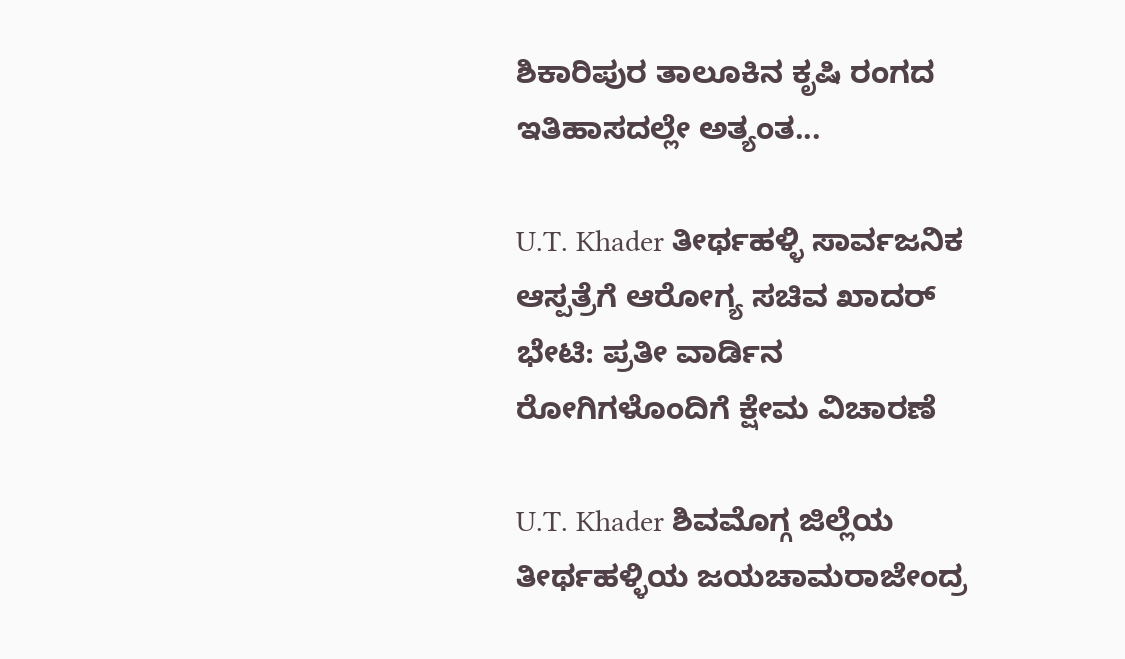ಶಿಕಾರಿಪುರ ತಾಲೂಕಿನ ಕೃಷಿ ರಂಗದ ಇತಿಹಾಸದಲ್ಲೇ ಅತ್ಯಂತ...

U.T. Khader ತೀರ್ಥಹಳ್ಳಿ ಸಾರ್ವಜನಿಕ ಆಸ್ಪತ್ರೆಗೆ ಆರೋಗ್ಯ ಸಚಿವ ಖಾದರ್ ಭೇಟಿ: ಪ್ರತೀ ವಾರ್ಡಿನ ರೋಗಿಗಳೊಂದಿಗೆ ಕ್ಷೇಮ ವಿಚಾರಣೆ

U.T. Khader ಶಿವಮೊಗ್ಗ ಜಿಲ್ಲೆಯ ತೀರ್ಥಹಳ್ಳಿಯ ಜಯಚಾಮರಾಜೇಂದ್ರ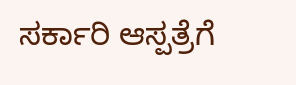ಸರ್ಕಾರಿ ಆಸ್ಪತ್ರೆಗೆ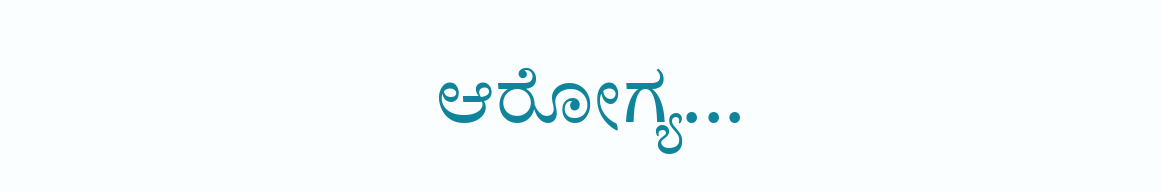ಆರೋಗ್ಯ...